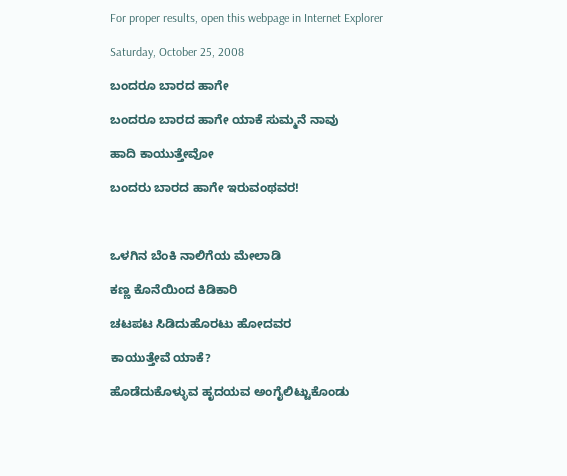For proper results, open this webpage in Internet Explorer

Saturday, October 25, 2008

ಬಂದರೂ ಬಾರದ ಹಾಗೇ

ಬಂದರೂ ಬಾರದ ಹಾಗೇ ಯಾಕೆ ಸುಮ್ಮನೆ ನಾವು

ಹಾದಿ ಕಾಯುತ್ತೇವೋ

ಬಂದರು ಬಾರದ ಹಾಗೇ ಇರುವಂಥವರ!



ಒಳಗಿನ ಬೆಂಕಿ ನಾಲಿಗೆಯ ಮೇಲಾಡಿ

ಕಣ್ಣ ಕೊನೆಯಿಂದ ಕಿಡಿಕಾರಿ

ಚಟಪಟ ಸಿಡಿದುಹೊರಟು ಹೋದವರ

ಕಾಯುತ್ತೇವೆ ಯಾಕೆ?

ಹೊಡೆದುಕೊಳ್ಳುವ ಹೃದಯವ ಅಂಗೈಲಿಟ್ಟುಕೊಂಡು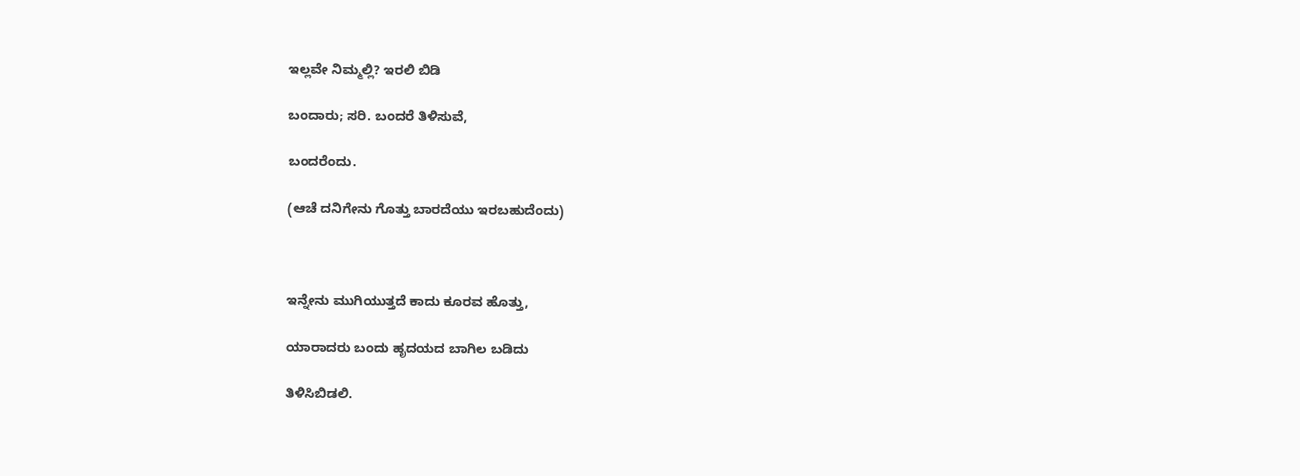ಇಲ್ಲವೇ ನಿಮ್ಮಲ್ಲಿ? ಇರಲಿ ಬಿಡಿ

ಬಂದಾರು; ಸರಿ. ಬಂದರೆ ತಿಳಿಸುವೆ,

ಬಂದರೆಂದು.

(ಆಚೆ ದನಿಗೇನು ಗೊತ್ತು ಬಾರದೆಯು ಇರಬಹುದೆಂದು)



ಇನ್ನೇನು ಮುಗಿಯುತ್ತದೆ ಕಾದು ಕೂರವ ಹೊತ್ತು,

ಯಾರಾದರು ಬಂದು ಹೃದಯದ ಬಾಗಿಲ ಬಡಿದು

ತಿಳಿಸಿಬಿಡಲಿ.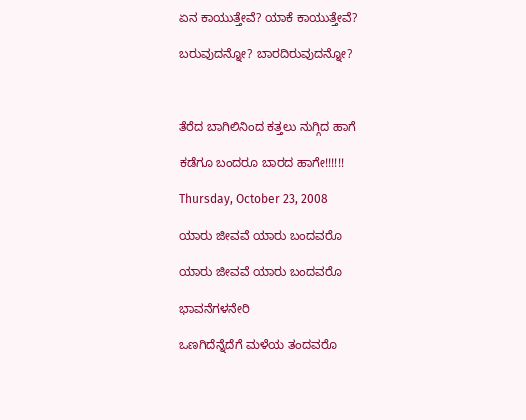ಏನ ಕಾಯುತ್ತೇವೆ? ಯಾಕೆ ಕಾಯುತ್ತೇವೆ?

ಬರುವುದನ್ನೋ? ಬಾರದಿರುವುದನ್ನೋ?



ತೆರೆದ ಬಾಗಿಲಿನಿಂದ ಕತ್ತಲು ನುಗ್ಗಿದ ಹಾಗೆ

ಕಡೆಗೂ ಬಂದರೂ ಬಾರದ ಹಾಗೇ!!!!!!

Thursday, October 23, 2008

ಯಾರು ಜೀವವೆ ಯಾರು ಬಂದವರೊ

ಯಾರು ಜೀವವೆ ಯಾರು ಬಂದವರೊ

ಭಾವನೆಗಳನೇರಿ

ಒಣಗಿದೆನ್ನೆದೆಗೆ ಮಳೆಯ ತಂದವರೊ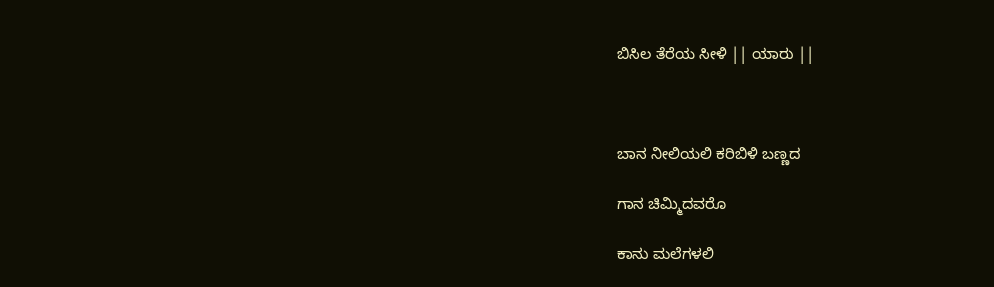ಬಿಸಿಲ ತೆರೆಯ ಸೀಳಿ || ಯಾರು ||



ಬಾನ ನೀಲಿಯಲಿ ಕರಿಬಿಳಿ ಬಣ್ಣದ

ಗಾನ ಚಿಮ್ಮಿದವರೊ

ಕಾನು ಮಲೆಗಳಲಿ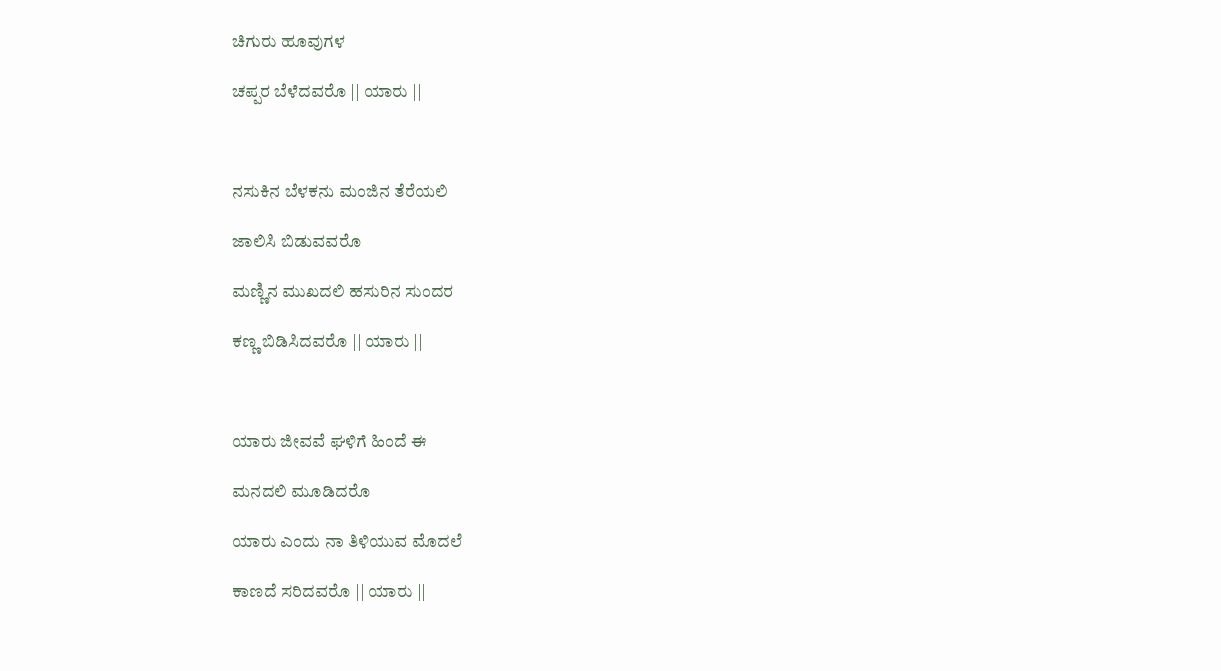ಚಿಗುರು ಹೂವುಗಳ

ಚಪ್ಪರ ಬೆಳೆದವರೊ || ಯಾರು ||



ನಸುಕಿನ ಬೆಳಕನು ಮಂಜಿನ ತೆರೆಯಲಿ

ಜಾಲಿಸಿ ಬಿಡುವವರೊ

ಮಣ್ಣಿನ ಮುಖದಲಿ ಹಸುರಿನ ಸುಂದರ

ಕಣ್ಣ ಬಿಡಿಸಿದವರೊ || ಯಾರು ||



ಯಾರು ಜೀವವೆ ಘಳಿಗೆ ಹಿಂದೆ ಈ

ಮನದಲಿ ಮೂಡಿದರೊ

ಯಾರು ಎಂದು ನಾ ತಿಳಿಯುವ ಮೊದಲೆ

ಕಾಣದೆ ಸರಿದವರೊ || ಯಾರು ||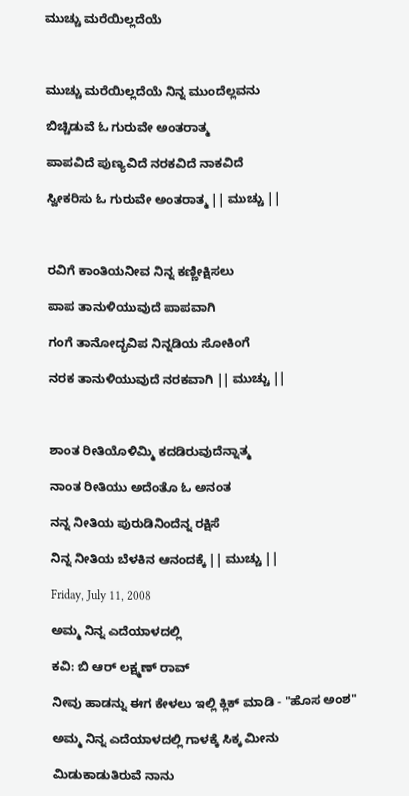ಮುಚ್ಚು ಮರೆಯಿಲ್ಲದೆಯೆ



ಮುಚ್ಚು ಮರೆಯಿಲ್ಲದೆಯೆ ನಿನ್ನ ಮುಂದೆಲ್ಲವನು

ಬಿಚ್ಚಿಡುವೆ ಓ ಗುರುವೇ ಅಂತರಾತ್ಮ

ಪಾಪವಿದೆ ಪುಣ್ಯವಿದೆ ನರಕವಿದೆ ನಾಕವಿದೆ

ಸ್ವೀಕರಿಸು ಓ ಗುರುವೇ ಅಂತರಾತ್ಮ || ಮುಚ್ಚು ||



ರವಿಗೆ ಕಾಂತಿಯನೀವ ನಿನ್ನ ಕಣ್ಣೀಕ್ಷಿಸಲು

ಪಾಪ ತಾನುಳಿಯುವುದೆ ಪಾಪವಾಗಿ

ಗಂಗೆ ತಾನೋದ್ಭವಿಪ ನಿನ್ನಡಿಯ ಸೋಕಿಂಗೆ

ನರಕ ತಾನುಳಿಯುವುದೆ ನರಕವಾಗಿ || ಮುಚ್ಚು ||



ಶಾಂತ ರೀತಿಯೊಳಿಮ್ಮಿ ಕದಡಿರುವುದೆನ್ನಾತ್ಮ

ನಾಂತ ರೀತಿಯು ಅದೆಂತೊ ಓ ಅನಂತ

ನನ್ನ ನೀತಿಯ ಪುರುಡಿನಿಂದೆನ್ನ ರಕ್ಷಿಸೆ

ನಿನ್ನ ನೀತಿಯ ಬೆಳಕಿನ ಆನಂದಕ್ಕೆ || ಮುಚ್ಚು ||

Friday, July 11, 2008

ಅಮ್ಮ ನಿನ್ನ ಎದೆಯಾಳದಲ್ಲಿ

ಕವಿ: ಬಿ ಆರ್ ಲಕ್ಷ್ಮಣ್ ರಾವ್

ನೀವು ಹಾಡನ್ನು ಈಗ ಕೇಳಲು ಇಲ್ಲಿ ಕ್ಲಿಕ್ ಮಾಡಿ - "ಹೊಸ ಅಂಶ"

ಅಮ್ಮ ನಿನ್ನ ಎದೆಯಾಳದಲ್ಲಿ ಗಾಳಕ್ಕೆ ಸಿಕ್ಕ ಮೀನು

ಮಿಡುಕಾಡುತಿರುವೆ ನಾನು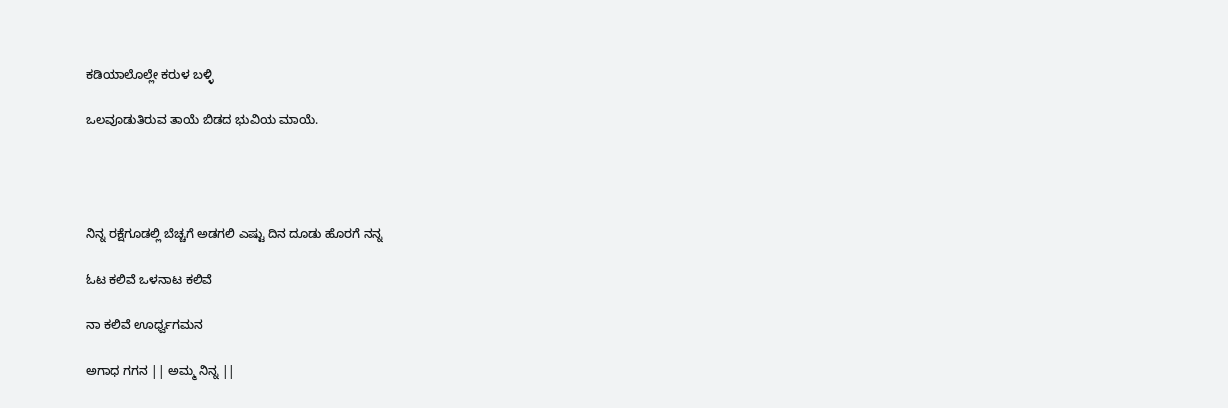ಕಡಿಯಾಲೊಲ್ಲೇ ಕರುಳ ಬಳ್ಳಿ

ಒಲವೂಡುತಿರುವ ತಾಯೆ ಬಿಡದ ಭುವಿಯ ಮಾಯೆ.




ನಿನ್ನ ರಕ್ಷೆಗೂಡಲ್ಲಿ ಬೆಚ್ಚಗೆ ಅಡಗಲಿ ಎಷ್ಟು ದಿನ ದೂಡು ಹೊರಗೆ ನನ್ನ

ಓಟ ಕಲಿವೆ ಒಳನಾಟ ಕಲಿವೆ

ನಾ ಕಲಿವೆ ಊರ್ಧ್ವಗಮನ

ಅಗಾಧ ಗಗನ || ಅಮ್ಮ ನಿನ್ನ ||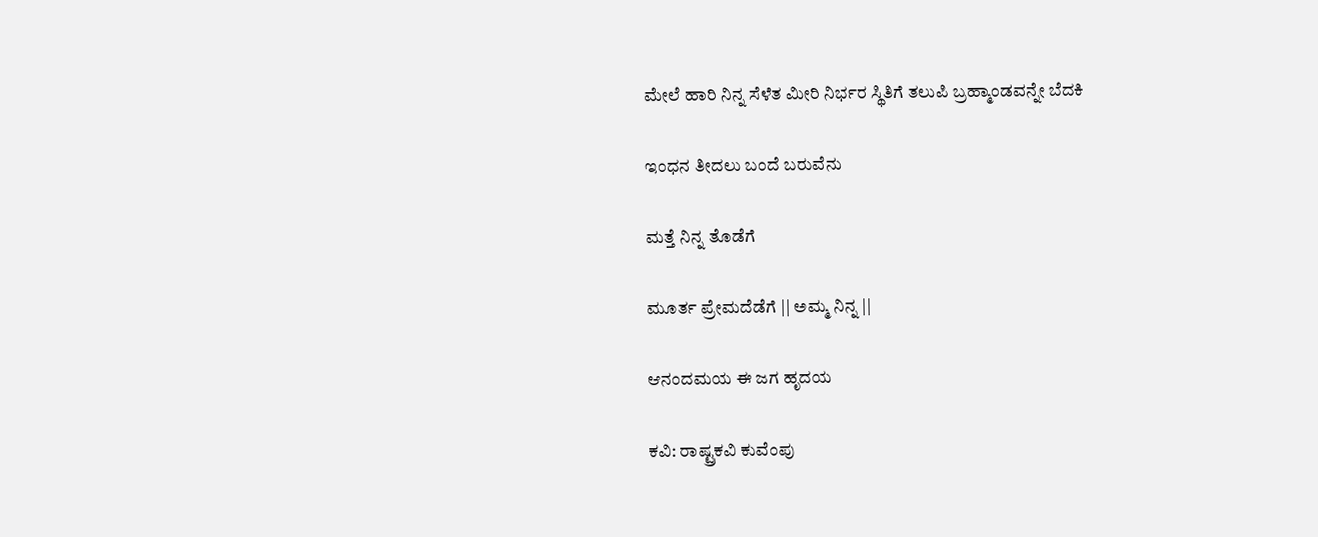ಮೇಲೆ ಹಾರಿ ನಿನ್ನ ಸೆಳೆತ ಮೀರಿ ನಿರ್ಭರ ಸ್ಥಿತಿಗೆ ತಲುಪಿ ಬ್ರಹ್ಮಾಂಡವನ್ನೇ ಬೆದಕಿ

ಇಂಧನ ತೀದಲು ಬಂದೆ ಬರುವೆನು

ಮತ್ತೆ ನಿನ್ನ ತೊಡೆಗೆ

ಮೂರ್ತ ಪ್ರೇಮದೆಡೆಗೆ || ಅಮ್ಮ ನಿನ್ನ ||

ಆನಂದಮಯ ಈ ಜಗ ಹೃದಯ

ಕವಿ: ರಾಷ್ಟ್ರಕವಿ ಕುವೆಂಪು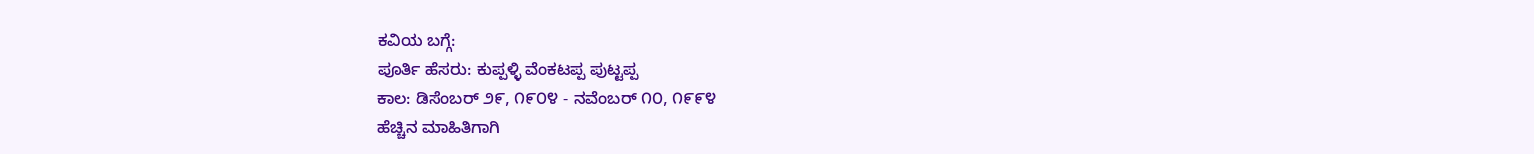ಕವಿಯ ಬಗ್ಗೆ:
ಪೂರ್ತಿ ಹೆಸರು: ಕುಪ್ಪಳ್ಳಿ ವೆಂಕಟಪ್ಪ ಪುಟ್ಟಪ್ಪ
ಕಾಲ: ಡಿಸೆಂಬರ್ ೨೯, ೧೯೦೪ - ನವೆಂಬರ್ ೧೦, ೧೯೯೪
ಹೆಚ್ಚಿನ ಮಾಹಿತಿಗಾಗಿ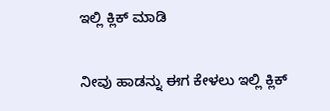ಇಲ್ಲಿ ಕ್ಲಿಕ್ ಮಾಡಿ

ನೀವು ಹಾಡನ್ನು ಈಗ ಕೇಳಲು ಇಲ್ಲಿ ಕ್ಲಿಕ್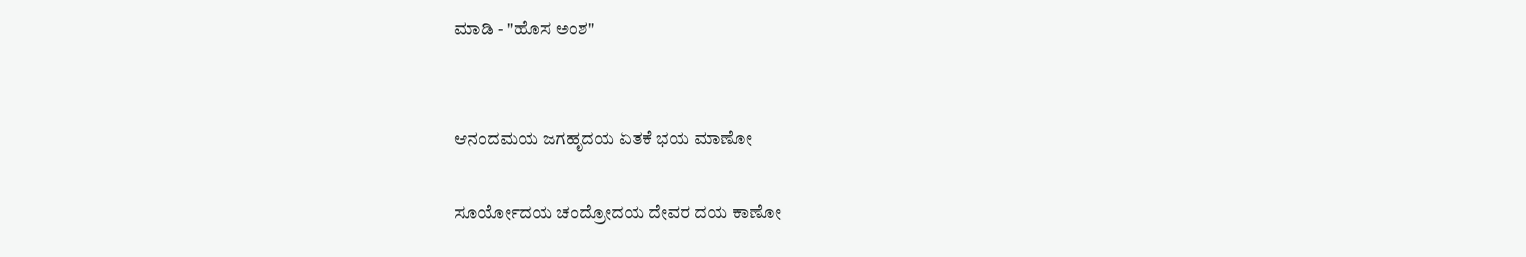ಮಾಡಿ - "ಹೊಸ ಅಂಶ"


ಆನಂದಮಯ ಜಗಹೃದಯ ಏತಕೆ ಭಯ ಮಾಣೋ

ಸೂರ್ಯೋದಯ ಚಂದ್ರೋದಯ ದೇವರ ದಯ ಕಾಣೋ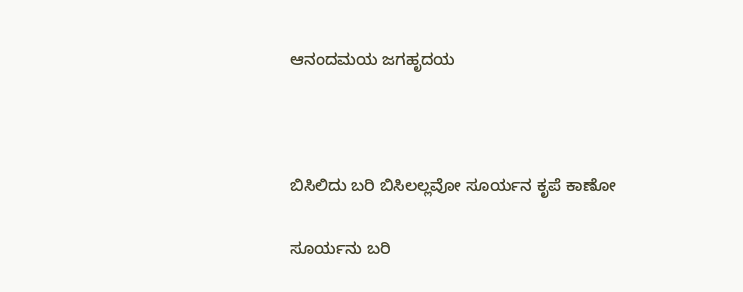ಆನಂದಮಯ ಜಗಹೃದಯ



ಬಿಸಿಲಿದು ಬರಿ ಬಿಸಿಲಲ್ಲವೋ ಸೂರ್ಯನ ಕೃಪೆ ಕಾಣೋ

ಸೂರ್ಯನು ಬರಿ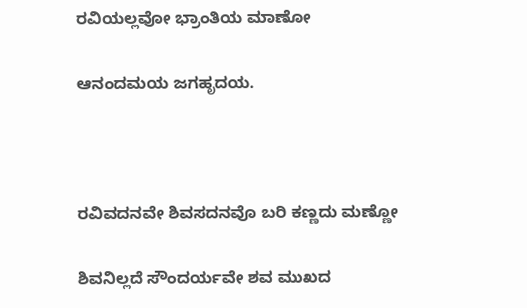ರವಿಯಲ್ಲವೋ ಭ್ರಾಂತಿಯ ಮಾಣೋ

ಆನಂದಮಯ ಜಗಹೃದಯ.



ರವಿವದನವೇ ಶಿವಸದನವೊ ಬರಿ ಕಣ್ಣದು ಮಣ್ಣೋ

ಶಿವನಿಲ್ಲದೆ ಸೌಂದರ್ಯವೇ ಶವ ಮುಖದ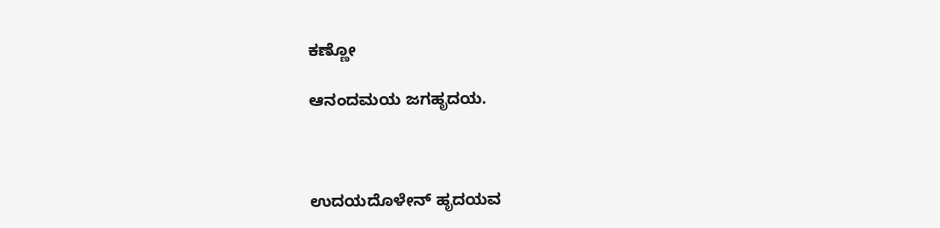ಕಣ್ಣೋ

ಆನಂದಮಯ ಜಗಹೃದಯ.



ಉದಯದೊಳೇನ್ ಹೃದಯವ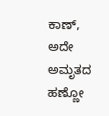ಕಾಣ್, ಅದೇ ಅಮೃತದ ಹಣ್ಣೋ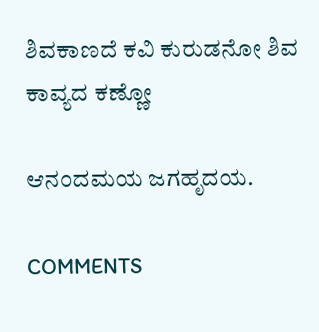ಶಿವಕಾಣದೆ ಕವಿ ಕುರುಡನೋ ಶಿವ ಕಾವ್ಯದ ಕಣ್ಣೋ

ಆನಂದಮಯ ಜಗಹೃದಯ.

COMMENTS